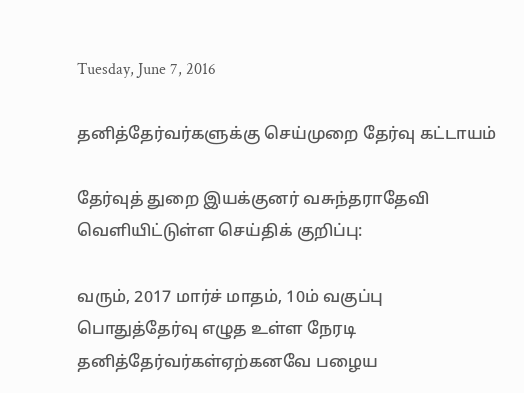Tuesday, June 7, 2016

தனித்தேர்வர்களுக்கு செய்முறை தேர்வு கட்டாயம்

தேர்வுத் துறை இயக்குனர் வசுந்தராதேவி வெளியிட்டுள்ள செய்திக் குறிப்பு:

வரும், 2017 மார்ச் மாதம், 10ம் வகுப்பு பொதுத்தேர்வு எழுத உள்ள நேரடி தனித்தேர்வர்கள்ஏற்கனவே பழைய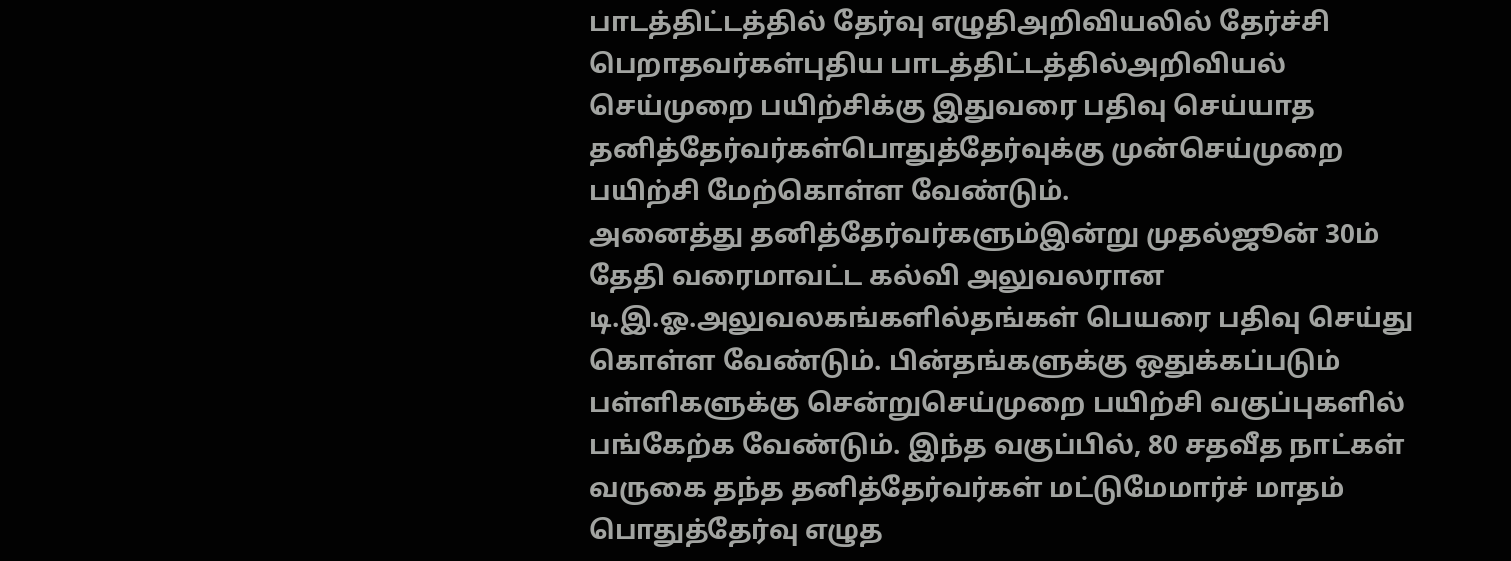பாடத்திட்டத்தில் தேர்வு எழுதிஅறிவியலில் தேர்ச்சி பெறாதவர்கள்புதிய பாடத்திட்டத்தில்அறிவியல் செய்முறை பயிற்சிக்கு இதுவரை பதிவு செய்யாத தனித்தேர்வர்கள்பொதுத்தேர்வுக்கு முன்செய்முறை பயிற்சி மேற்கொள்ள வேண்டும்.
அனைத்து தனித்தேர்வர்களும்இன்று முதல்ஜூன் 30ம் தேதி வரைமாவட்ட கல்வி அலுவலரான டி.இ.ஓ.அலுவலகங்களில்தங்கள் பெயரை பதிவு செய்து கொள்ள வேண்டும். பின்தங்களுக்கு ஒதுக்கப்படும் பள்ளிகளுக்கு சென்றுசெய்முறை பயிற்சி வகுப்புகளில் பங்கேற்க வேண்டும். இந்த வகுப்பில், 80 சதவீத நாட்கள் வருகை தந்த தனித்தேர்வர்கள் மட்டுமேமார்ச் மாதம் பொதுத்தேர்வு எழுத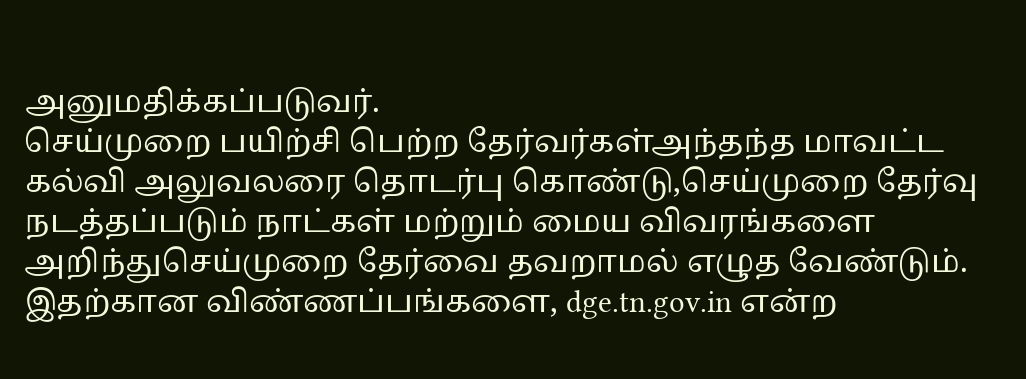அனுமதிக்கப்படுவர்.
செய்முறை பயிற்சி பெற்ற தேர்வர்கள்அந்தந்த மாவட்ட கல்வி அலுவலரை தொடர்பு கொண்டு,செய்முறை தேர்வு நடத்தப்படும் நாட்கள் மற்றும் மைய விவரங்களை அறிந்துசெய்முறை தேர்வை தவறாமல் எழுத வேண்டும். இதற்கான விண்ணப்பங்களை, dge.tn.gov.in என்ற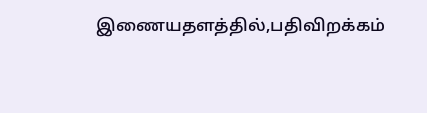இணையதளத்தில்,பதிவிறக்கம்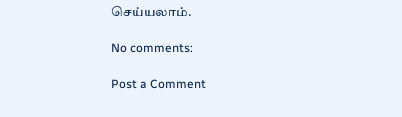செய்யலாம்.

No comments:

Post a Comment